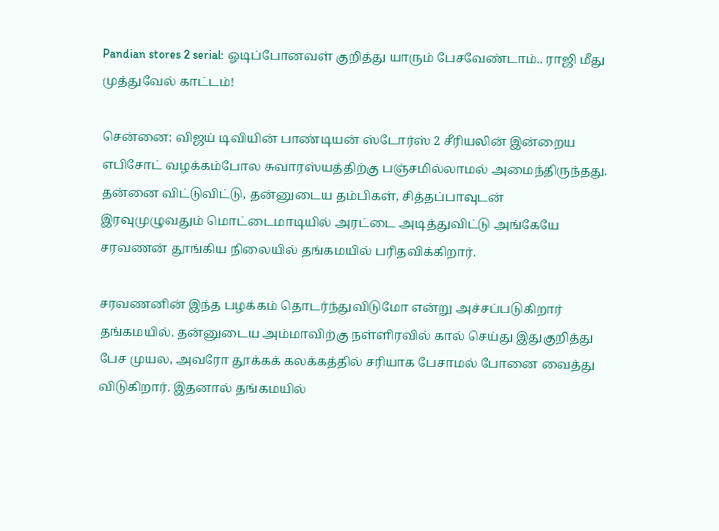Pandian stores 2 serial: ஓடிப்போனவள் குறித்து யாரும் பேசவேண்டாம்.. ராஜி மீது முத்துவேல் காட்டம்!

சென்னை: விஜய் டிவியின் பாண்டியன் ஸ்டோர்ஸ் 2 சீரியலின் இன்றைய எபிசோட் வழக்கம்போல சுவாரஸ்யத்திற்கு பஞ்சமில்லாமல் அமைந்திருந்தது. தன்னை விட்டுவிட்டு, தன்னுடைய தம்பிகள், சித்தப்பாவுடன் இரவுமுழுவதும் மொட்டைமாடியில் அரட்டை அடித்துவிட்டு அங்கேயே சரவணன் தூங்கிய நிலையில் தங்கமயில் பரிதவிக்கிறார்.

சரவணனின் இந்த பழக்கம் தொடர்ந்துவிடுமோ என்று அச்சப்படுகிறார் தங்கமயில். தன்னுடைய அம்மாவிற்கு நள்ளிரவில் கால் செய்து இதுகுறித்து பேச முயல, அவரோ தூக்கக் கலக்கத்தில் சரியாக பேசாமல் போனை வைத்து விடுகிறார். இதனால் தங்கமயில்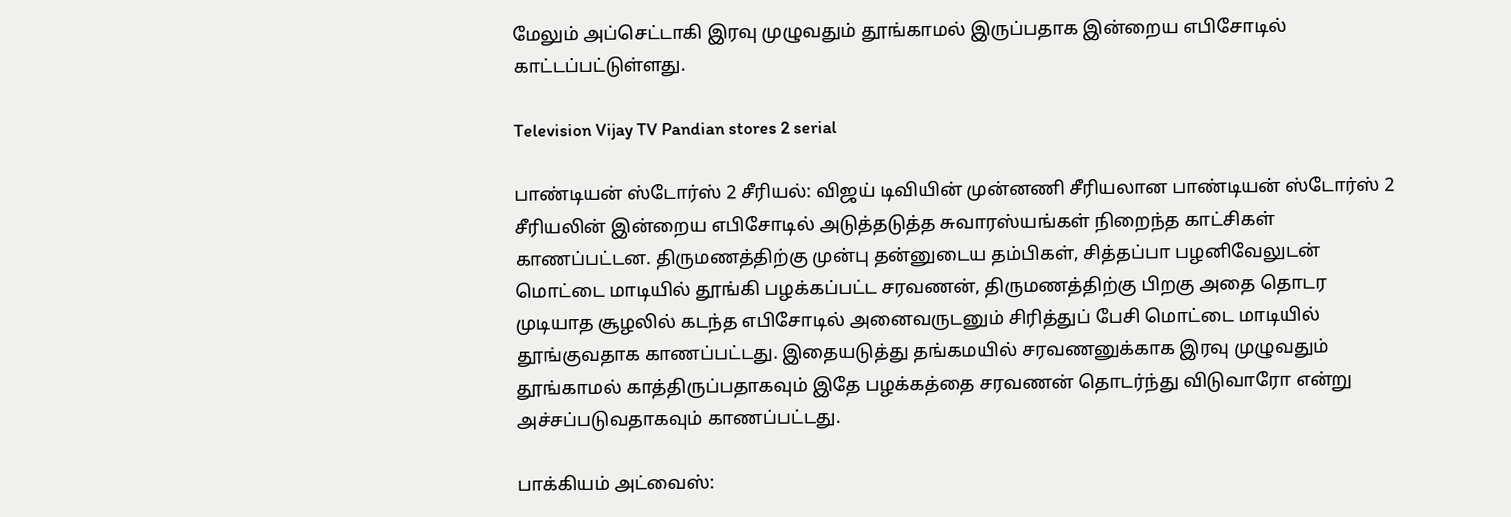மேலும் அப்செட்டாகி இரவு முழுவதும் தூங்காமல் இருப்பதாக இன்றைய எபிசோடில் காட்டப்பட்டுள்ளது.

Television Vijay TV Pandian stores 2 serial

பாண்டியன் ஸ்டோர்ஸ் 2 சீரியல்: விஜய் டிவியின் முன்னணி சீரியலான பாண்டியன் ஸ்டோர்ஸ் 2 சீரியலின் இன்றைய எபிசோடில் அடுத்தடுத்த சுவாரஸ்யங்கள் நிறைந்த காட்சிகள் காணப்பட்டன. திருமணத்திற்கு முன்பு தன்னுடைய தம்பிகள், சித்தப்பா பழனிவேலுடன் மொட்டை மாடியில் தூங்கி பழக்கப்பட்ட சரவணன், திருமணத்திற்கு பிறகு அதை தொடர முடியாத சூழலில் கடந்த எபிசோடில் அனைவருடனும் சிரித்துப் பேசி மொட்டை மாடியில் தூங்குவதாக காணப்பட்டது. இதையடுத்து தங்கமயில் சரவணனுக்காக இரவு முழுவதும் தூங்காமல் காத்திருப்பதாகவும் இதே பழக்கத்தை சரவணன் தொடர்ந்து விடுவாரோ என்று அச்சப்படுவதாகவும் காணப்பட்டது.

பாக்கியம் அட்வைஸ்: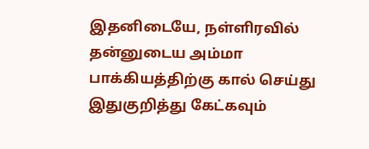இதனிடையே, நள்ளிரவில் தன்னுடைய அம்மா பாக்கியத்திற்கு கால் செய்து இதுகுறித்து கேட்கவும்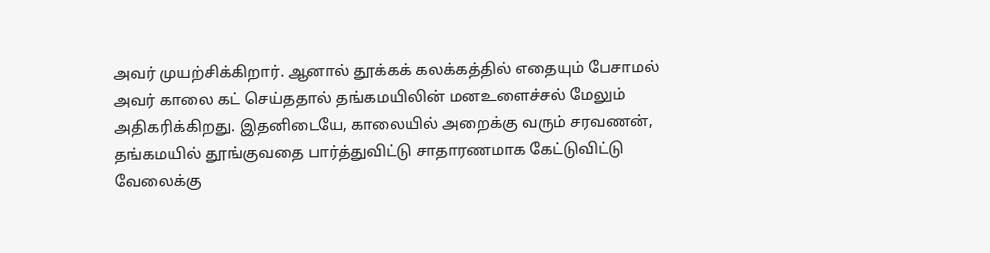அவர் முயற்சிக்கிறார். ஆனால் தூக்கக் கலக்கத்தில் எதையும் பேசாமல் அவர் காலை கட் செய்ததால் தங்கமயிலின் மனஉளைச்சல் மேலும் அதிகரிக்கிறது. இதனிடையே, காலையில் அறைக்கு வரும் சரவணன், தங்கமயில் தூங்குவதை பார்த்துவிட்டு சாதாரணமாக கேட்டுவிட்டு வேலைக்கு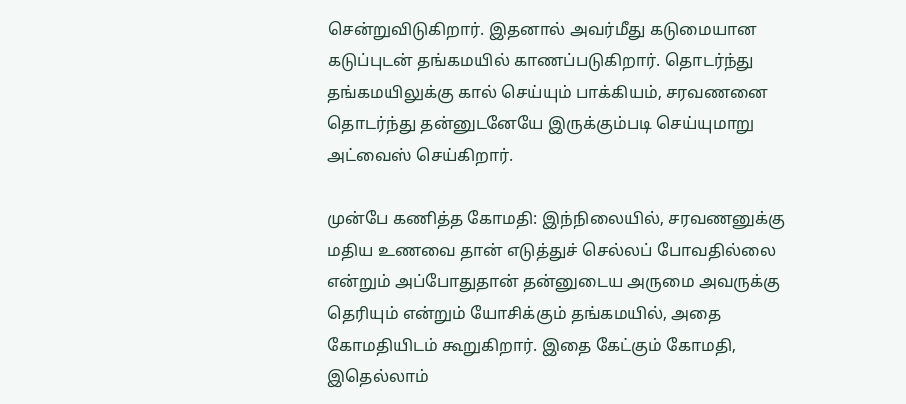சென்றுவிடுகிறார். இதனால் அவர்மீது கடுமையான கடுப்புடன் தங்கமயில் காணப்படுகிறார். தொடர்ந்து தங்கமயிலுக்கு கால் செய்யும் பாக்கியம், சரவணனை தொடர்ந்து தன்னுடனேயே இருக்கும்படி செய்யுமாறு அட்வைஸ் செய்கிறார்.

முன்பே கணித்த கோமதி: இந்நிலையில், சரவணனுக்கு மதிய உணவை தான் எடுத்துச் செல்லப் போவதில்லை என்றும் அப்போதுதான் தன்னுடைய அருமை அவருக்கு தெரியும் என்றும் யோசிக்கும் தங்கமயில், அதை கோமதியிடம் கூறுகிறார். இதை கேட்கும் கோமதி, இதெல்லாம்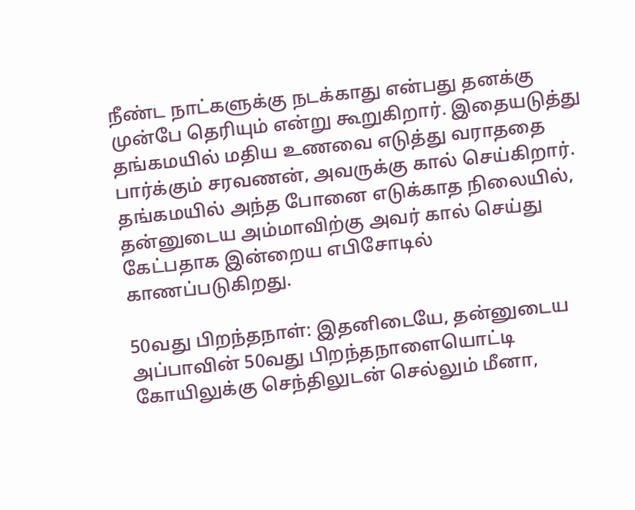நீண்ட நாட்களுக்கு நடக்காது என்பது தனக்கு முன்பே தெரியும் என்று கூறுகிறார். இதையடுத்து தங்கமயில் மதிய உணவை எடுத்து வராததை பார்க்கும் சரவணன், அவருக்கு கால் செய்கிறார். தங்கமயில் அந்த போனை எடுக்காத நிலையில், தன்னுடைய அம்மாவிற்கு அவர் கால் செய்து கேட்பதாக இன்றைய எபிசோடில் காணப்படுகிறது.

50வது பிறந்தநாள்: இதனிடையே, தன்னுடைய அப்பாவின் 50வது பிறந்தநாளையொட்டி கோயிலுக்கு செந்திலுடன் செல்லும் மீனா,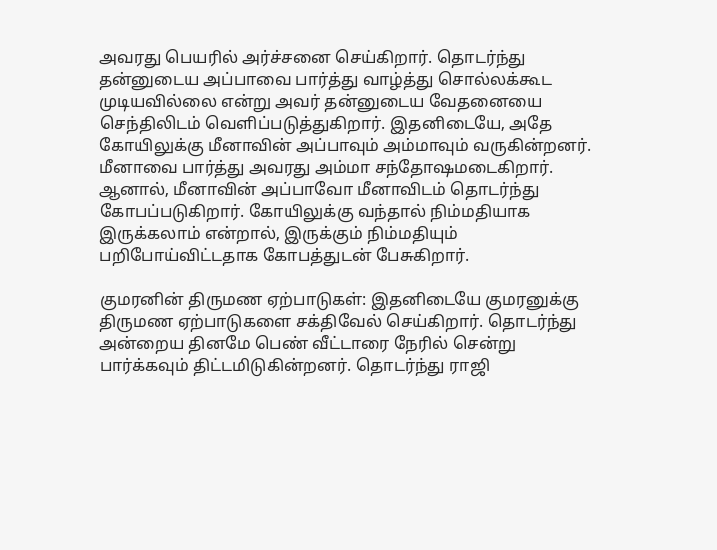அவரது பெயரில் அர்ச்சனை செய்கிறார். தொடர்ந்து தன்னுடைய அப்பாவை பார்த்து வாழ்த்து சொல்லக்கூட முடியவில்லை என்று அவர் தன்னுடைய வேதனையை செந்திலிடம் வெளிப்படுத்துகிறார். இதனிடையே, அதே கோயிலுக்கு மீனாவின் அப்பாவும் அம்மாவும் வருகின்றனர். மீனாவை பார்த்து அவரது அம்மா சந்தோஷமடைகிறார். ஆனால், மீனாவின் அப்பாவோ மீனாவிடம் தொடர்ந்து கோபப்படுகிறார். கோயிலுக்கு வந்தால் நிம்மதியாக இருக்கலாம் என்றால், இருக்கும் நிம்மதியும் பறிபோய்விட்டதாக கோபத்துடன் பேசுகிறார்.

குமரனின் திருமண ஏற்பாடுகள்: இதனிடையே குமரனுக்கு திருமண ஏற்பாடுகளை சக்திவேல் செய்கிறார். தொடர்ந்து அன்றைய தினமே பெண் வீட்டாரை நேரில் சென்று பார்க்கவும் திட்டமிடுகின்றனர். தொடர்ந்து ராஜி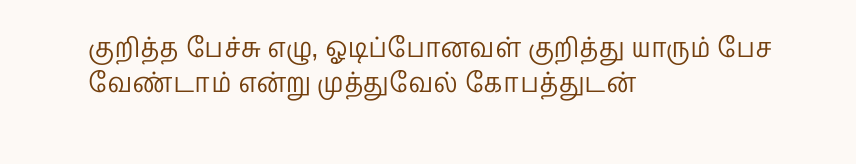குறித்த பேச்சு எழு, ஓடிப்போனவள் குறித்து யாரும் பேச வேண்டாம் என்று முத்துவேல் கோபத்துடன்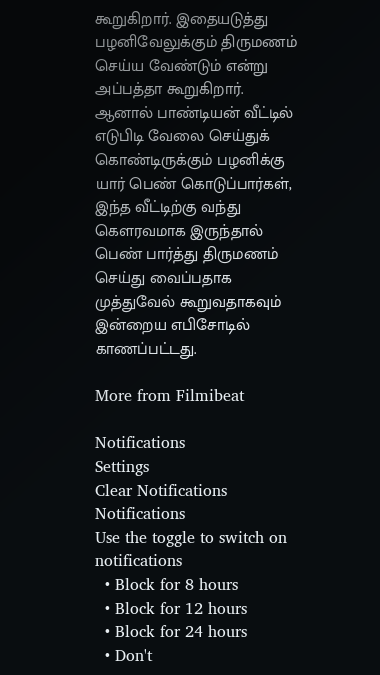கூறுகிறார். இதையடுத்து பழனிவேலுக்கும் திருமணம் செய்ய வேண்டும் என்று அப்பத்தா கூறுகிறார். ஆனால் பாண்டியன் வீட்டில் எடுபிடி வேலை செய்துக் கொண்டிருக்கும் பழனிக்கு யார் பெண் கொடுப்பார்கள், இந்த வீட்டிற்கு வந்து கௌரவமாக இருந்தால் பெண் பார்த்து திருமணம் செய்து வைப்பதாக முத்துவேல் கூறுவதாகவும் இன்றைய எபிசோடில் காணப்பட்டது.

More from Filmibeat

Notifications
Settings
Clear Notifications
Notifications
Use the toggle to switch on notifications
  • Block for 8 hours
  • Block for 12 hours
  • Block for 24 hours
  • Don't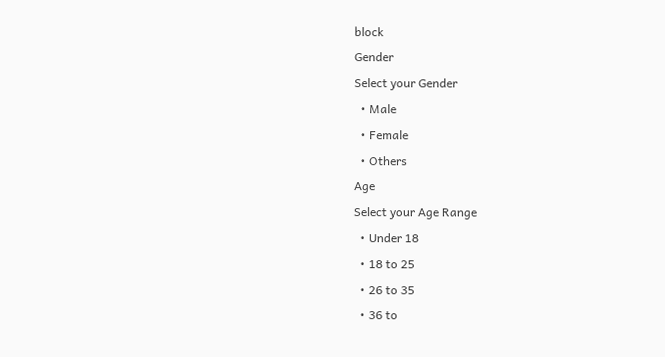block
Gender
Select your Gender
  • Male
  • Female
  • Others
Age
Select your Age Range
  • Under 18
  • 18 to 25
  • 26 to 35
  • 36 to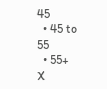45
  • 45 to 55
  • 55+
X